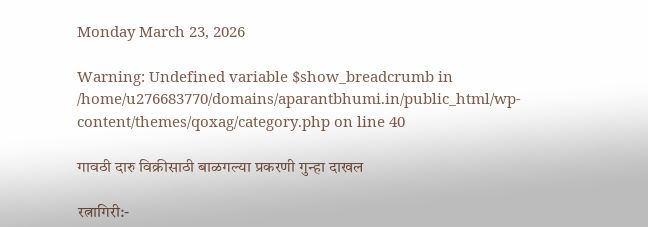Monday March 23, 2026

Warning: Undefined variable $show_breadcrumb in /home/u276683770/domains/aparantbhumi.in/public_html/wp-content/themes/qoxag/category.php on line 40

गावठी दारु विक्रीसाठी बाळगल्या प्रकरणी गुन्हा दाखल

रत्नागिरी:-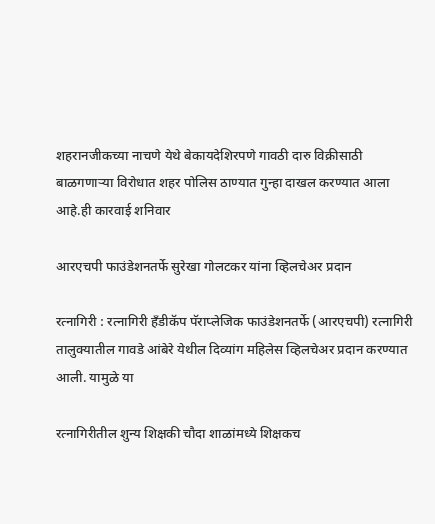शहरानजीकच्या नाचणे येथे बेकायदेशिरपणे गावठी दारु विक्रीसाठी बाळगणार्‍या विरोधात शहर पोलिस ठाण्यात गुन्हा दाखल करण्यात आला आहे.ही कारवाई शनिवार

आरएचपी फाउंडेशनतर्फे सुरेखा गोलटकर यांना व्हिलचेअर प्रदान

रत्नागिरी : रत्नागिरी हॅंडीकॅप पॅराप्लेजिक फाउंडेशनतर्फे (आरएचपी) रत्नागिरी तालुक्यातील गावडे आंबेरे येथील दिव्यांग महिलेस व्हिलचेअर प्रदान करण्यात आली. यामुळे या

रत्नागिरीतील शुन्य शिक्षकी चौदा शाळांमध्ये शिक्षकच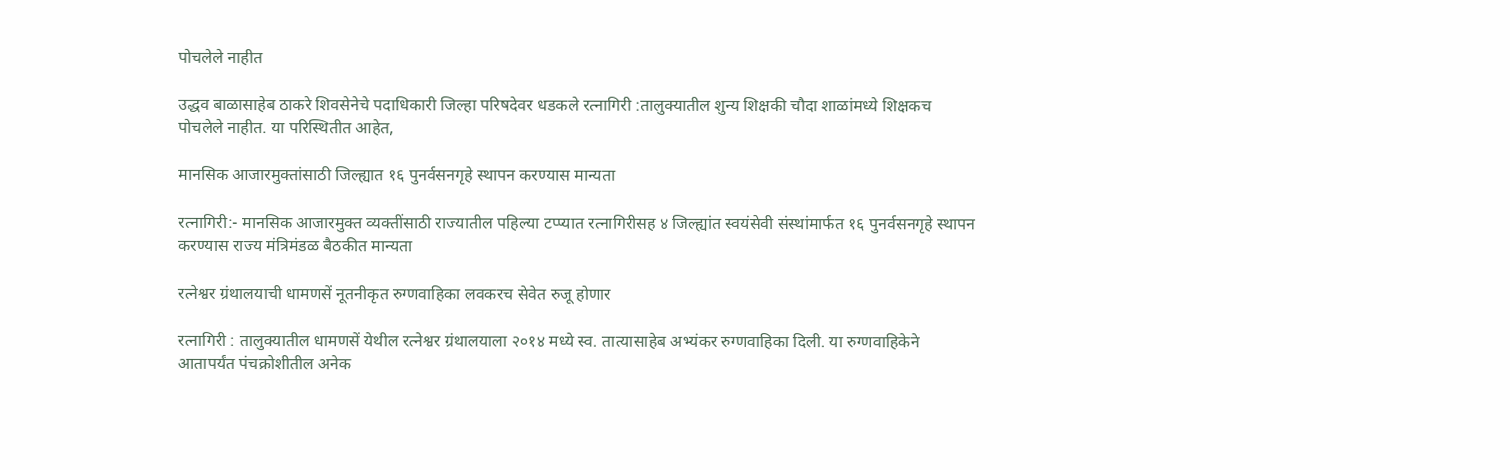पोचलेले नाहीत

उद्धव बाळासाहेब ठाकरे शिवसेनेचे पदाधिकारी जिल्हा परिषदेवर धडकले रत्नागिरी :तालुक्यातील शुन्य शिक्षकी चौदा शाळांमध्ये शिक्षकच पोचलेले नाहीत. या परिस्थितीत आहेत,

मानसिक आजारमुक्तांसाठी जिल्ह्यात १६ पुनर्वसनगृहे स्थापन करण्यास मान्यता

रत्नागिरी:- मानसिक आजारमुक्त व्यक्तींसाठी राज्यातील पहिल्या टप्प्यात रत्नागिरीसह ४ जिल्ह्यांत स्वयंसेवी संस्थांमार्फत १६ पुनर्वसनगृहे स्थापन करण्यास राज्य मंत्रिमंडळ बैठकीत मान्यता

रत्नेश्वर ग्रंथालयाची धामणसें नूतनीकृत रुग्णवाहिका लवकरच सेवेत रुजू होणार

रत्नागिरी : तालुक्यातील धामणसें येथील रत्नेश्वर ग्रंथालयाला २०१४ मध्ये स्व. तात्यासाहेब अभ्यंकर रुग्णवाहिका दिली. या रुग्णवाहिकेने आतापर्यंत पंचक्रोशीतील अनेक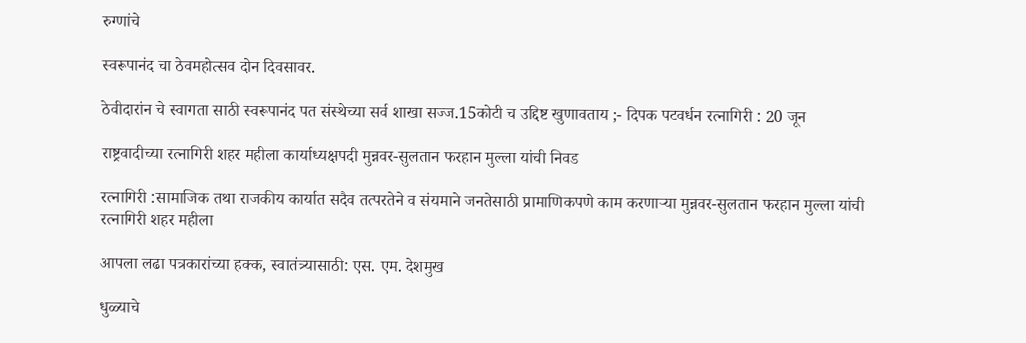रुग्णांचे

स्वरूपानंद चा ठेवमहोत्सव दोन दिवसावर.

ठेवीदारांन चे स्वागता साठी स्वरूपानंद पत संस्थेच्या सर्व शाखा सज्ज.15कोटी च उद्दिष्ट खुणावताय ;- दिपक पटवर्धन रत्नागिरी : 20 जून

राष्ट्रवादीच्या रत्नागिरी शहर महीला कार्याध्यक्षपदी मुन्नवर-सुलतान फरहान मुल्ला यांची निवड

रत्नागिरी :सामाजिक तथा राजकीय कार्यात सदैव तत्परतेने व संयमाने जनतेसाठी प्रामाणिकपणे काम करणाऱ्या मुन्नवर-सुलतान फरहान मुल्ला यांची रत्नागिरी शहर महीला

आपला लढा पत्रकारांच्या हक्क, स्वातंत्र्यासाठी: एस. एम. देशमुख

धुळ्याचे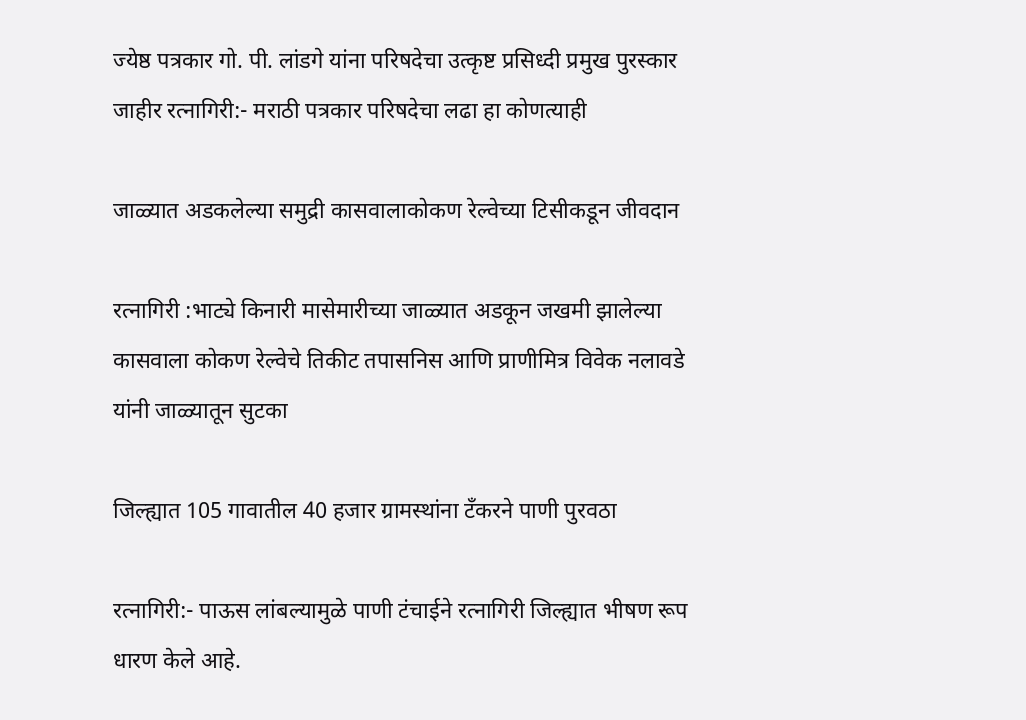ज्येष्ठ पत्रकार गो. पी. लांडगे यांना परिषदेचा उत्कृष्ट प्रसिध्दी प्रमुख पुरस्कार जाहीर रत्नागिरी:- मराठी पत्रकार परिषदेचा लढा हा कोणत्याही

जाळ्यात अडकलेल्या समुद्री कासवालाकोकण रेल्वेच्या टिसीकडून जीवदान

रत्नागिरी :भाट्ये किनारी मासेमारीच्या जाळ्यात अडकून जखमी झालेल्या कासवाला कोकण रेल्वेचे तिकीट तपासनिस आणि प्राणीमित्र विवेक नलावडे यांनी जाळ्यातून सुटका

जिल्ह्यात 105 गावातील 40 हजार ग्रामस्थांना टँकरने पाणी पुरवठा

रत्नागिरी:- पाऊस लांबल्यामुळे पाणी टंचाईने रत्नागिरी जिल्ह्यात भीषण रूप धारण केले आहे.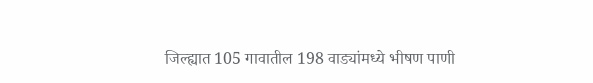जिल्ह्यात 105 गावातील 198 वाड्यांमध्ये भीषण पाणी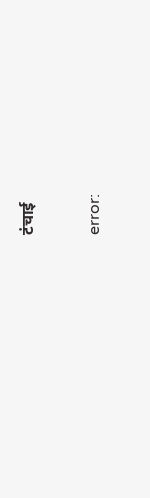टंचाई

error: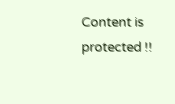Content is protected !!